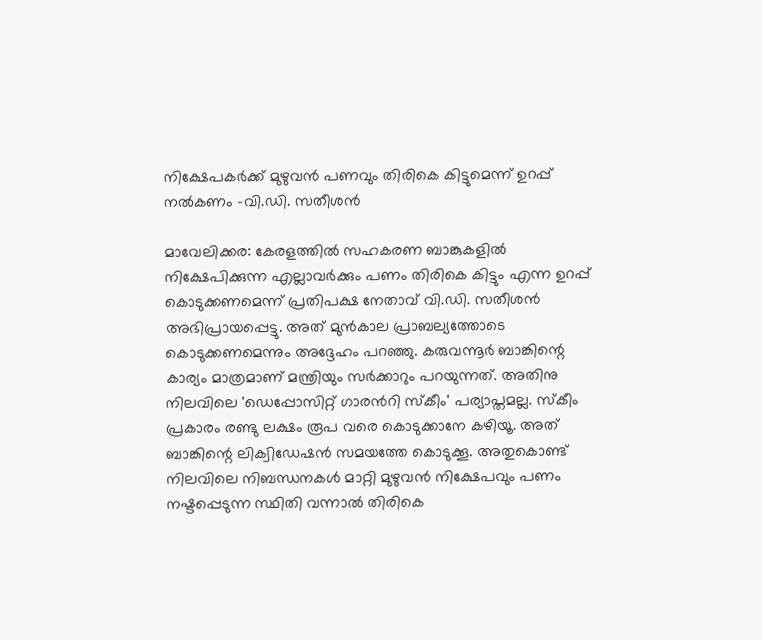നിക്ഷേപകര്‍ക്ക് മുഴുവൻ പണവും തിരികെ കിട്ടുമെന്ന് ഉറപ്പ് നൽകണം -വി.ഡി. സതീശന്‍

മാവേലിക്കര: കേരളത്തില്‍ സഹകരണ ബാങ്കുകളില്‍ നിക്ഷേപിക്കുന്ന എല്ലാവര്‍ക്കും പണം തിരികെ കിട്ടും എന്ന ഉറപ്പ് കൊടുക്കണമെന്ന് പ്രതിപക്ഷ നേതാവ് വി.ഡി. സതീശൻ അഭിപ്രായപ്പെട്ടു. അത് മുന്‍കാല പ്രാബല്യത്തോടെ കൊടുക്കണമെന്നും അദ്ദേഹം പറഞ്ഞു. കരുവന്നൂര്‍ ബാങ്കിന്റെ കാര്യം മാത്രമാണ് മന്ത്രിയും സർക്കാറും പറയുന്നത്. അതിനു നിലവിലെ 'ഡെപ്പോസിറ്റ് ഗാരന്‍റി സ്‌കീം' പര്യാപ്തമല്ല. സ്കീം പ്രകാരം രണ്ടു ലക്ഷം രൂപ വരെ കൊടുക്കാനേ കഴിയൂ. അത് ബാങ്കിന്റെ ലിക്വിഡേഷന്‍ സമയത്തേ കൊടുക്കൂ. അതുകൊണ്ട് നിലവിലെ നിബന്ധനകള്‍ മാറ്റി മുഴുവന്‍ നിക്ഷേപവും പണം നഷ്ടപ്പെടുന്ന സ്ഥിതി വന്നാല്‍ തിരികെ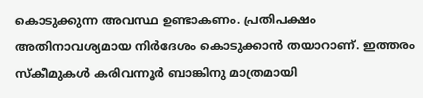കൊടുക്കുന്ന അവസ്ഥ ഉണ്ടാകണം. പ്രതിപക്ഷം അതിനാവശ്യമായ നിർദേശം കൊടുക്കാന്‍ തയാറാണ്. ഇത്തരം സ്‌കീമുകള്‍ കരിവന്നൂര്‍ ബാങ്കിനു മാത്രമായി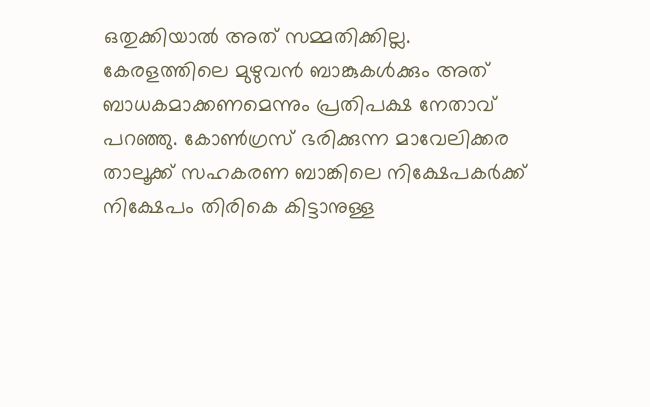ഒതുക്കിയാല്‍ അത് സമ്മതിക്കില്ല. കേരളത്തിലെ മുഴുവന്‍ ബാങ്കുകള്‍ക്കും അത് ബാധകമാക്കണമെന്നും പ്രതിപക്ഷ നേതാവ് പറഞ്ഞു. കോണ്‍ഗ്രസ് ഭരിക്കുന്ന മാവേലിക്കര താലൂക്ക് സഹകരണ ബാങ്കിലെ നിക്ഷേപകർക്ക് നിക്ഷേപം തിരികെ കിട്ടാനുള്ള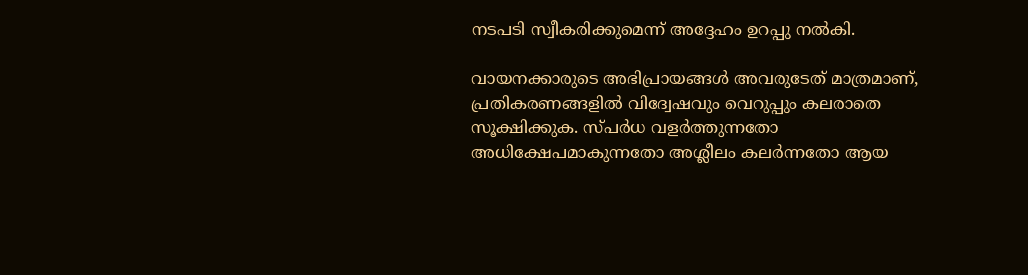നടപടി സ്വീകരിക്കുമെന്ന് അദ്ദേഹം ഉറപ്പു നല്‍കി.

വായനക്കാരുടെ അഭിപ്രായങ്ങള്‍ അവരുടേത് മാത്രമാണ്, പ്രതികരണങ്ങളിൽ വിദ്വേഷവും വെറുപ്പും കലരാതെ സൂക്ഷിക്കുക. സ്പർധ വളർത്തുന്നതോ അധിക്ഷേപമാകുന്നതോ അശ്ലീലം കലർന്നതോ ആയ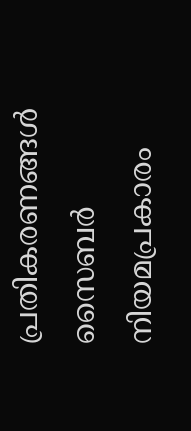പ്രതികരണങ്ങൾ സൈബർ നിയമപ്രകാരം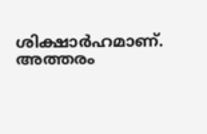ശിക്ഷാർഹമാണ്. അത്തരം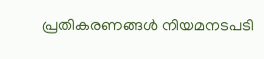പ്രതികരണങ്ങൾ നിയമനടപടി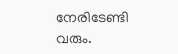നേരിടേണ്ടി വരും.